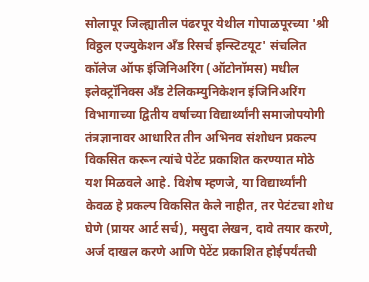सोलापूर जिल्ह्यातील पंढरपूर येथील गोपाळपूरच्या 'श्री विठ्ठल एज्युकेशन अँड रिसर्च इन्स्टिटयूट' संचलित कॉलेज ऑफ इंजिनिअरिंग (ऑटोनॉमस) मधील इलेक्ट्रॉनिक्स अँड टेलिकम्युनिकेशन इंजिनिअरिंग विभागाच्या द्वितीय वर्षाच्या विद्यार्थ्यांनी समाजोपयोगी तंत्रज्ञानावर आधारित तीन अभिनव संशोधन प्रकल्प विकसित करून त्यांचे पेटेंट प्रकाशित करण्यात मोठे यश मिळवले आहे. विशेष म्हणजे, या विद्यार्थ्यांनी केवळ हे प्रकल्प विकसित केले नाहीत, तर पेटंटचा शोध घेणे (प्रायर आर्ट सर्च), मसुदा लेखन, दावे तयार करणे, अर्ज दाखल करणे आणि पेटेंट प्रकाशित होईपर्यंतची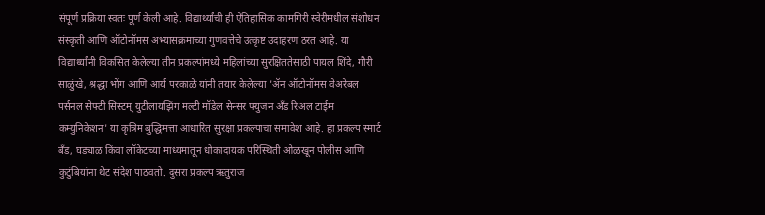संपूर्ण प्रक्रिया स्वतः पूर्ण केली आहे. विद्यार्थ्यांची ही ऐतिहासिक कामगिरी स्वेरीमधील संशोधन संस्कृती आणि ऑटोनॉमस अभ्यासक्रमाच्या गुणवत्तेचे उत्कृष्ट उदाहरण ठरत आहे. या विद्यार्थ्यांनी विकसित केलेल्या तीन प्रकल्पांमध्ये महिलांच्या सुरक्षिततेसाठी पायल शिंदे, गौरी साळुंखे, श्रद्धा भोंग आणि आर्य परकाळे यांनी तयार केलेल्या 'ॲन ऑटोनॉमस वेअरेबल पर्सनल सेफ्टी सिस्टम् युटीलायझिंग मल्टी मॉडेल सेन्सर फ्युजन अँड रिअल टाईम कम्युनिकेशन' या कृत्रिम बुद्धिमत्ता आधारित सुरक्षा प्रकल्पाचा समावेश आहे. हा प्रकल्प स्मार्ट बँड, घड्याळ किंवा लॉकेटच्या माध्यमातून धोकादायक परिस्थिती ओळखून पोलीस आणि कुटुंबियांना थेट संदेश पाठवतो. दुसरा प्रकल्प ऋतुराज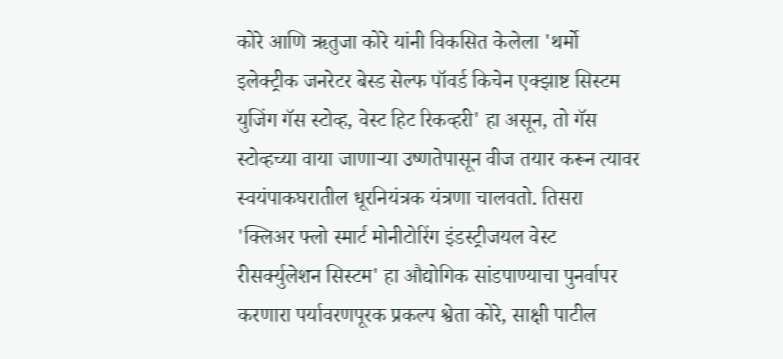कोरे आणि ऋतुजा कोरे यांनी विकसित केलेला 'थर्मो इलेक्ट्रीक जनरेटर बेस्ड सेल्फ पॉवर्ड किचेन एक्झाष्ट सिस्टम युजिंग गॅस स्टोव्ह, वेस्ट हिट रिकव्हरी' हा असून, तो गॅस स्टोव्हच्या वाया जाणाऱ्या उष्णतेपासून वीज तयार करून त्यावर स्वयंपाकघरातील धूरनियंत्रक यंत्रणा चालवतो. तिसरा 'क्लिअर फ्लो स्मार्ट मोनीटोरिंग इंडस्ट्रीजयल वेस्ट रीसर्क्युलेशन सिस्टम' हा औद्योगिक सांडपाण्याचा पुनर्वापर करणारा पर्यावरणपूरक प्रकल्प श्वेता कोरे, साक्षी पाटील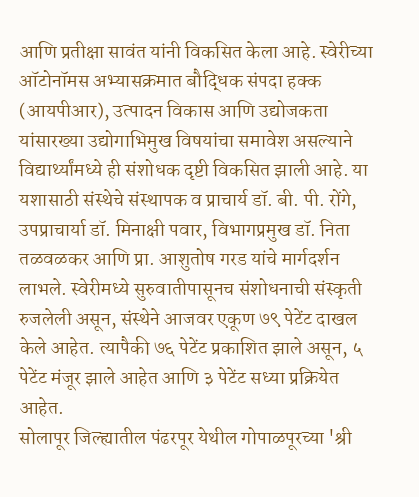आणि प्रतीक्षा सावंत यांनी विकसित केला आहे. स्वेरीच्या ऑटोनॉमस अभ्यासक्रमात बौद्धिक संपदा हक्क (आयपीआर), उत्पादन विकास आणि उद्योजकता यांसारख्या उद्योगाभिमुख विषयांचा समावेश असल्याने विद्यार्थ्यांमध्ये ही संशोधक दृष्टी विकसित झाली आहे. या यशासाठी संस्थेचे संस्थापक व प्राचार्य डॉ. बी. पी. रोंगे, उपप्राचार्या डॉ. मिनाक्षी पवार, विभागप्रमुख डॉ. निता तळवळकर आणि प्रा. आशुतोष गरड यांचे मार्गदर्शन लाभले. स्वेरीमध्ये सुरुवातीपासूनच संशोधनाची संस्कृती रुजलेली असून, संस्थेने आजवर एकूण ७९ पेटेंट दाखल केले आहेत. त्यापैकी ७६ पेटेंट प्रकाशित झाले असून, ५ पेटेंट मंजूर झाले आहेत आणि ३ पेटेंट सध्या प्रक्रियेत आहेत.
सोलापूर जिल्ह्यातील पंढरपूर येथील गोपाळपूरच्या 'श्री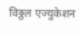विठ्ठल एज्युकेशन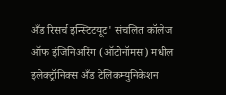अँड रिसर्च इन्स्टिटयूट' संचलित कॉलेज ऑफ इंजिनिअरिंग (ऑटोनॉमस) मधील इलेक्ट्रॉनिक्स अँड टेलिकम्युनिकेशन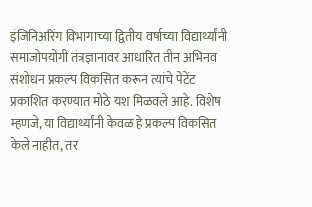इंजिनिअरिंग विभागाच्या द्वितीय वर्षाच्या विद्यार्थ्यांनी समाजोपयोगी तंत्रज्ञानावर आधारित तीन अभिनव संशोधन प्रकल्प विकसित करून त्यांचे पेटेंट प्रकाशित करण्यात मोठे यश मिळवले आहे. विशेष म्हणजे, या विद्यार्थ्यांनी केवळ हे प्रकल्प विकसित केले नाहीत, तर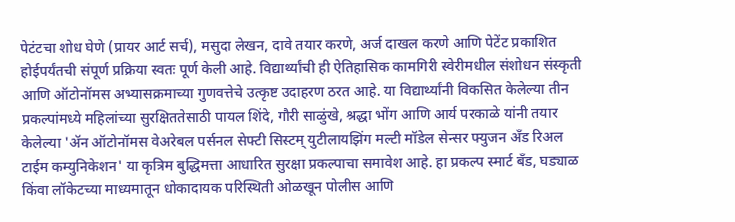पेटंटचा शोध घेणे (प्रायर आर्ट सर्च), मसुदा लेखन, दावे तयार करणे, अर्ज दाखल करणे आणि पेटेंट प्रकाशित होईपर्यंतची संपूर्ण प्रक्रिया स्वतः पूर्ण केली आहे. विद्यार्थ्यांची ही ऐतिहासिक कामगिरी स्वेरीमधील संशोधन संस्कृती आणि ऑटोनॉमस अभ्यासक्रमाच्या गुणवत्तेचे उत्कृष्ट उदाहरण ठरत आहे. या विद्यार्थ्यांनी विकसित केलेल्या तीन प्रकल्पांमध्ये महिलांच्या सुरक्षिततेसाठी पायल शिंदे, गौरी साळुंखे, श्रद्धा भोंग आणि आर्य परकाळे यांनी तयार केलेल्या 'ॲन ऑटोनॉमस वेअरेबल पर्सनल सेफ्टी सिस्टम् युटीलायझिंग मल्टी मॉडेल सेन्सर फ्युजन अँड रिअल टाईम कम्युनिकेशन' या कृत्रिम बुद्धिमत्ता आधारित सुरक्षा प्रकल्पाचा समावेश आहे. हा प्रकल्प स्मार्ट बँड, घड्याळ किंवा लॉकेटच्या माध्यमातून धोकादायक परिस्थिती ओळखून पोलीस आणि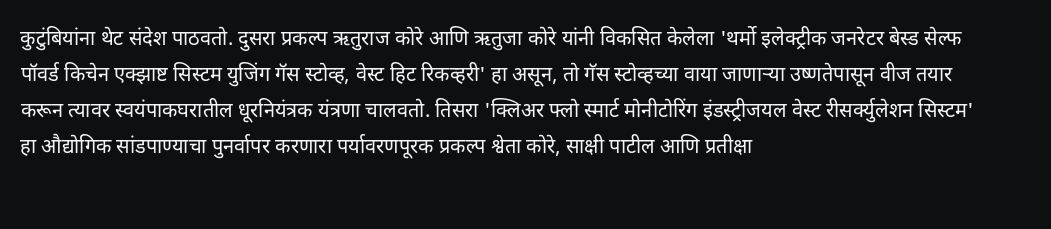कुटुंबियांना थेट संदेश पाठवतो. दुसरा प्रकल्प ऋतुराज कोरे आणि ऋतुजा कोरे यांनी विकसित केलेला 'थर्मो इलेक्ट्रीक जनरेटर बेस्ड सेल्फ पॉवर्ड किचेन एक्झाष्ट सिस्टम युजिंग गॅस स्टोव्ह, वेस्ट हिट रिकव्हरी' हा असून, तो गॅस स्टोव्हच्या वाया जाणाऱ्या उष्णतेपासून वीज तयार करून त्यावर स्वयंपाकघरातील धूरनियंत्रक यंत्रणा चालवतो. तिसरा 'क्लिअर फ्लो स्मार्ट मोनीटोरिंग इंडस्ट्रीजयल वेस्ट रीसर्क्युलेशन सिस्टम' हा औद्योगिक सांडपाण्याचा पुनर्वापर करणारा पर्यावरणपूरक प्रकल्प श्वेता कोरे, साक्षी पाटील आणि प्रतीक्षा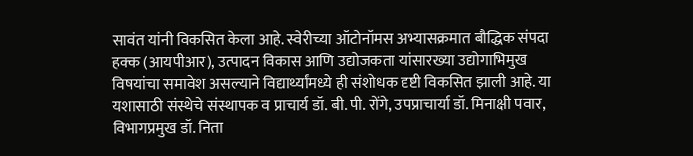सावंत यांनी विकसित केला आहे. स्वेरीच्या ऑटोनॉमस अभ्यासक्रमात बौद्धिक संपदा हक्क (आयपीआर), उत्पादन विकास आणि उद्योजकता यांसारख्या उद्योगाभिमुख विषयांचा समावेश असल्याने विद्यार्थ्यांमध्ये ही संशोधक दृष्टी विकसित झाली आहे. या यशासाठी संस्थेचे संस्थापक व प्राचार्य डॉ. बी. पी. रोंगे, उपप्राचार्या डॉ. मिनाक्षी पवार, विभागप्रमुख डॉ. निता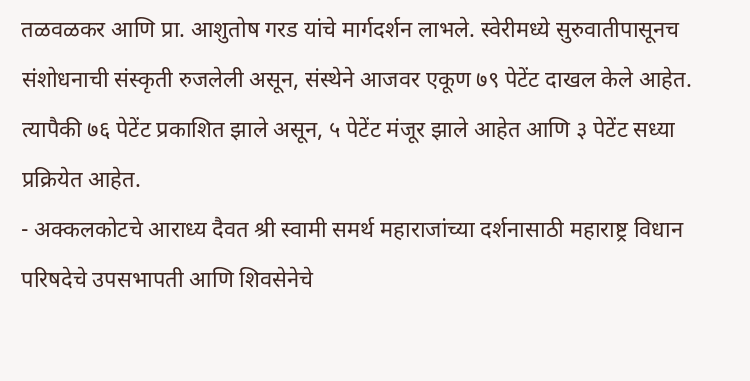तळवळकर आणि प्रा. आशुतोष गरड यांचे मार्गदर्शन लाभले. स्वेरीमध्ये सुरुवातीपासूनच संशोधनाची संस्कृती रुजलेली असून, संस्थेने आजवर एकूण ७९ पेटेंट दाखल केले आहेत. त्यापैकी ७६ पेटेंट प्रकाशित झाले असून, ५ पेटेंट मंजूर झाले आहेत आणि ३ पेटेंट सध्या प्रक्रियेत आहेत.
- अक्कलकोटचे आराध्य दैवत श्री स्वामी समर्थ महाराजांच्या दर्शनासाठी महाराष्ट्र विधान परिषदेचे उपसभापती आणि शिवसेनेचे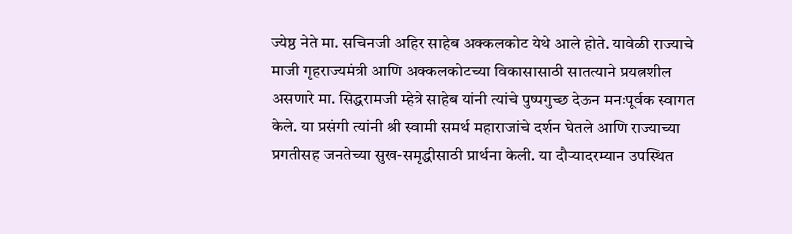ज्येष्ठ नेते मा. सचिनजी अहिर साहेब अक्कलकोट येथे आले होते. यावेळी राज्याचे माजी गृहराज्यमंत्री आणि अक्कलकोटच्या विकासासाठी सातत्याने प्रयत्नशील असणारे मा. सिद्धरामजी म्हेत्रे साहेब यांनी त्यांचे पुष्पगुच्छ देऊन मनःपूर्वक स्वागत केले. या प्रसंगी त्यांनी श्री स्वामी समर्थ महाराजांचे दर्शन घेतले आणि राज्याच्या प्रगतीसह जनतेच्या सुख-समृद्धीसाठी प्रार्थना केली. या दौऱ्यादरम्यान उपस्थित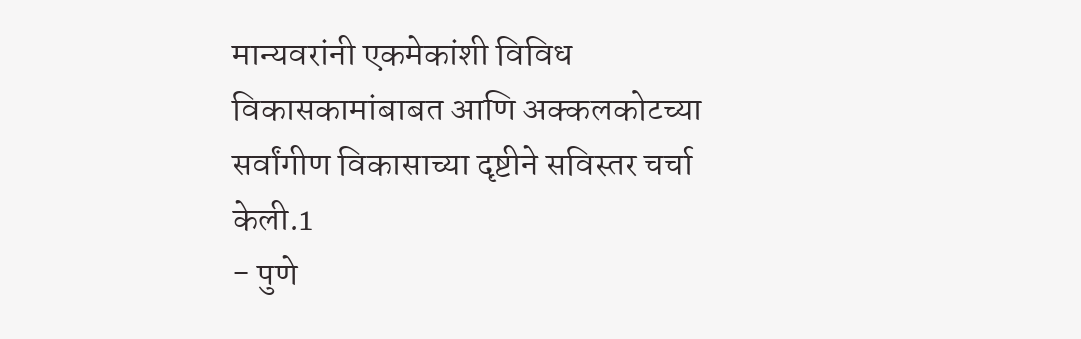मान्यवरांनी एकमेकांशी विविध विकासकामांबाबत आणि अक्कलकोटच्या सर्वांगीण विकासाच्या दृष्टीने सविस्तर चर्चा केली.1
- पुणे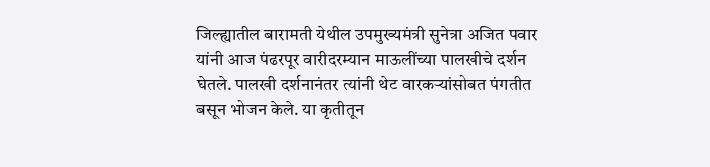जिल्ह्यातील बारामती येथील उपमुख्यमंत्री सुनेत्रा अजित पवार यांनी आज पंढरपूर वारीदरम्यान माऊलींच्या पालखीचे दर्शन घेतले. पालखी दर्शनानंतर त्यांनी थेट वारकऱ्यांसोबत पंगतीत बसून भोजन केले. या कृतीतून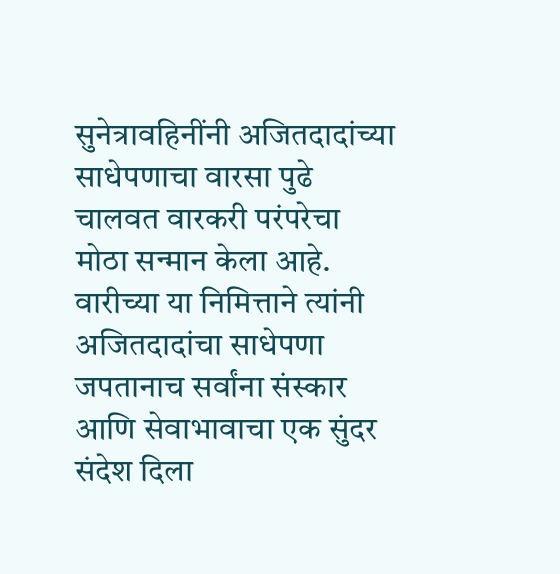सुनेत्रावहिनींनी अजितदादांच्या साधेपणाचा वारसा पुढे चालवत वारकरी परंपरेचा मोठा सन्मान केला आहे. वारीच्या या निमित्ताने त्यांनी अजितदादांचा साधेपणा जपतानाच सर्वांना संस्कार आणि सेवाभावाचा एक सुंदर संदेश दिला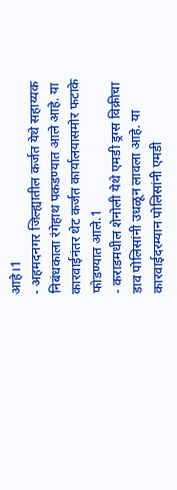आहे।1
- अहमदनगर जिल्ह्यातील कर्जत येथे सहाय्यक निबंधकाला रंगेहाथ पकडण्यात आले आहे. या कारवाईनंतर थेट कर्जत कार्यालयासमोर फटाके फोडण्यात आले.1
- कराडमधील शेनोली येथे एमडी ड्रग्स विक्रीचा डाव पोलिसांनी उधळून लावला आहे. या कारवाईदरम्यान पोलिसांनी एमडी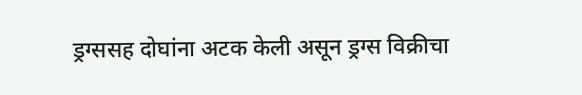ड्रग्ससह दोघांना अटक केली असून ड्रग्स विक्रीचा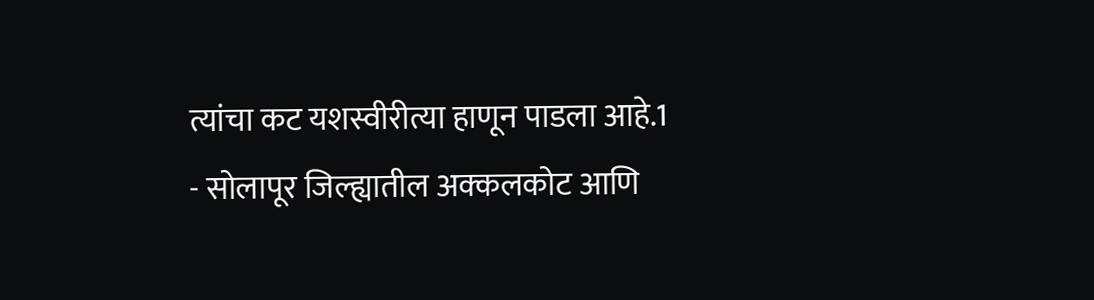त्यांचा कट यशस्वीरीत्या हाणून पाडला आहे.1
- सोलापूर जिल्ह्यातील अक्कलकोट आणि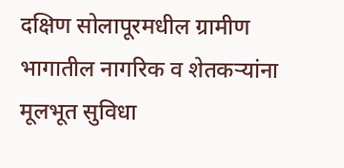दक्षिण सोलापूरमधील ग्रामीण भागातील नागरिक व शेतकऱ्यांना मूलभूत सुविधा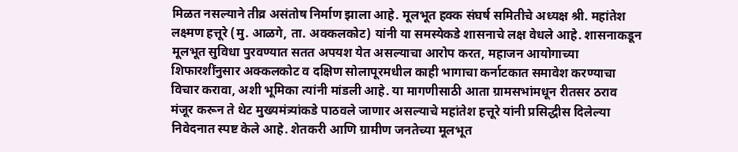मिळत नसल्याने तीव्र असंतोष निर्माण झाला आहे. मूलभूत हक्क संघर्ष समितीचे अध्यक्ष श्री. महांतेश लक्ष्मण हत्तूरे (मु. आळगे, ता. अक्कलकोट) यांनी या समस्येकडे शासनाचे लक्ष वेधले आहे. शासनाकडून मूलभूत सुविधा पुरवण्यात सतत अपयश येत असल्याचा आरोप करत, महाजन आयोगाच्या शिफारशींनुसार अक्कलकोट व दक्षिण सोलापूरमधील काही भागाचा कर्नाटकात समावेश करण्याचा विचार करावा, अशी भूमिका त्यांनी मांडली आहे. या मागणीसाठी आता ग्रामसभांमधून रीतसर ठराव मंजूर करून ते थेट मुख्यमंत्र्यांकडे पाठवले जाणार असल्याचे महांतेश हत्तूरे यांनी प्रसिद्धीस दिलेल्या निवेदनात स्पष्ट केले आहे. शेतकरी आणि ग्रामीण जनतेच्या मूलभूत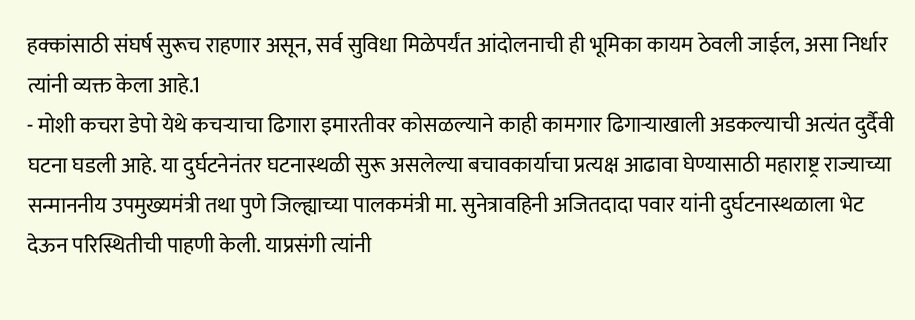हक्कांसाठी संघर्ष सुरूच राहणार असून, सर्व सुविधा मिळेपर्यंत आंदोलनाची ही भूमिका कायम ठेवली जाईल, असा निर्धार त्यांनी व्यक्त केला आहे.1
- मोशी कचरा डेपो येथे कचऱ्याचा ढिगारा इमारतीवर कोसळल्याने काही कामगार ढिगाऱ्याखाली अडकल्याची अत्यंत दुर्दैवी घटना घडली आहे. या दुर्घटनेनंतर घटनास्थळी सुरू असलेल्या बचावकार्याचा प्रत्यक्ष आढावा घेण्यासाठी महाराष्ट्र राज्याच्या सन्माननीय उपमुख्यमंत्री तथा पुणे जिल्ह्याच्या पालकमंत्री मा. सुनेत्रावहिनी अजितदादा पवार यांनी दुर्घटनास्थळाला भेट देऊन परिस्थितीची पाहणी केली. याप्रसंगी त्यांनी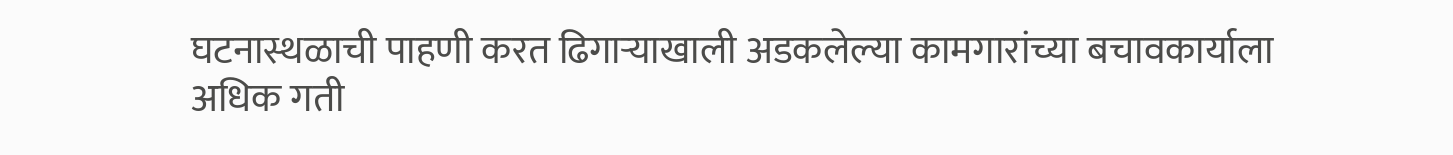घटनास्थळाची पाहणी करत ढिगाऱ्याखाली अडकलेल्या कामगारांच्या बचावकार्याला अधिक गती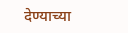देण्याच्या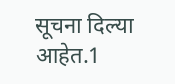सूचना दिल्या आहेत.1